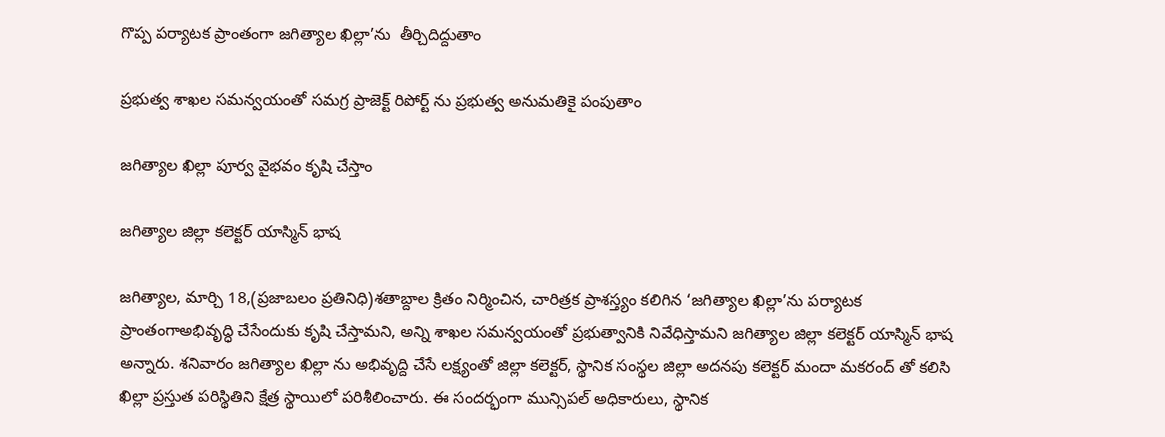గొప్ప పర్యాటక ప్రాంతంగా జగిత్యాల ఖిల్లా’ను  తీర్చిదిద్దుతాం

ప్రభుత్వ శాఖల సమన్వయంతో సమగ్ర ప్రాజెక్ట్ రిపోర్ట్ ను ప్రభుత్వ అనుమతికై పంపుతాం

జగిత్యాల ఖిల్లా పూర్వ వైభవం కృషి చేస్తాం

జగిత్యాల జిల్లా కలెక్టర్ యాస్మిన్ భాష

జగిత్యాల, మార్చి 18,(ప్రజాబలం ప్రతినిధి)శతాబ్దాల క్రితం నిర్మించిన, చారిత్రక ప్రాశస్త్యం కలిగిన ‘జగిత్యాల ఖిల్లా’ను పర్యాటక ప్రాంతంగాఅభివృద్ధి చేసేందుకు కృషి చేస్తామని, అన్ని శాఖల సమన్వయంతో ప్రభుత్వానికి నివేధిస్తామని జగిత్యాల జిల్లా కలెక్టర్ యాస్మిన్ భాష అన్నారు. శనివారం జగిత్యాల ఖిల్లా ను అభివృద్ది చేసే లక్ష్యంతో జిల్లా కలెక్టర్, స్థానిక సంస్థల జిల్లా అదనపు కలెక్టర్ మందా మకరంద్ తో కలిసి ఖిల్లా ప్రస్తుత పరిస్థితిని క్షేత్ర స్థాయిలో పరిశీలించారు. ఈ సందర్భంగా మున్సిపల్ అధికారులు, స్థానిక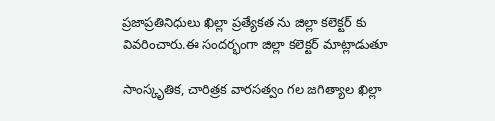ప్రజాప్రతినిధులు ఖిల్లా ప్రత్యేకత ను జిల్లా కలెక్టర్ కు వివరించారు.ఈ సందర్భంగా జిల్లా కలెక్టర్ మాట్లాడుతూ

సాంస్కృతిక, చారిత్రక వారసత్వం గల జగిత్యాల ఖిల్లా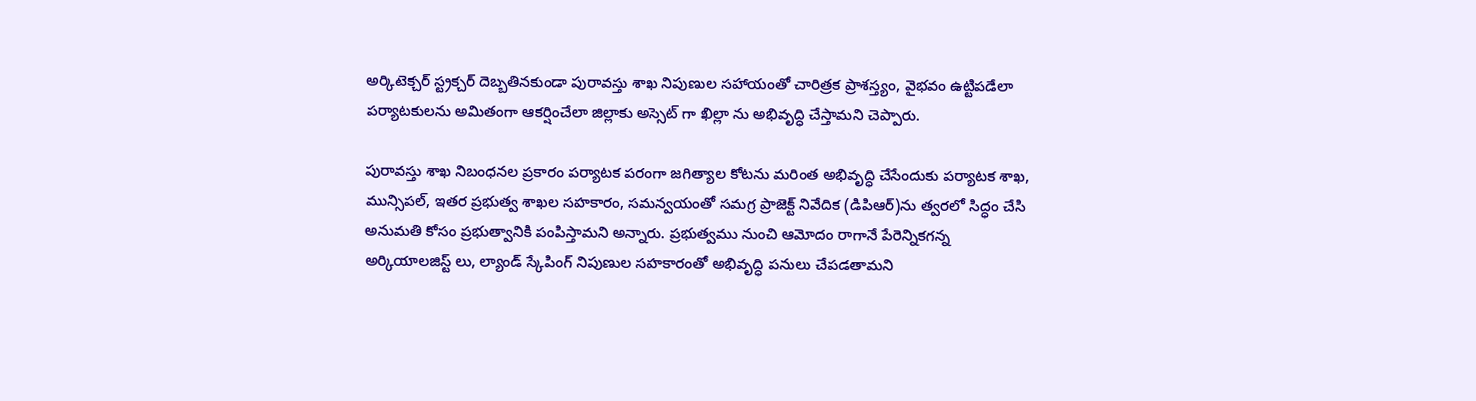అర్కిటెక్చర్ స్ట్రక్చర్ దెబ్బతినకుండా పురావస్తు శాఖ నిపుణుల సహాయంతో చారిత్రక ప్రాశస్త్యం, వైభవం ఉట్టిపడేలా పర్యాటకులను అమితంగా ఆకర్షించేలా జిల్లాకు అస్సెట్ గా ఖిల్లా ను అభివృద్ధి చేస్తామని చెప్పారు.

పురావస్తు శాఖ నిబంధనల ప్రకారం పర్యాటక పరంగా జగిత్యాల కోటను మరింత అభివృద్ధి చేసేందుకు పర్యాటక శాఖ, మున్సిపల్, ఇతర ప్రభుత్వ శాఖల సహకారం, సమన్వయంతో సమగ్ర ప్రాజెక్ట్ నివేదిక (డిపిఆర్)ను త్వరలో సిద్ధం చేసి అనుమతి కోసం ప్రభుత్వానికి పంపిస్తామని అన్నారు. ప్రభుత్వము నుంచి ఆమోదం రాగానే పేరెన్నికగన్న అర్కియాలజిస్ట్ లు, ల్యాండ్ స్కేపింగ్ నిపుణుల సహకారంతో అభివృద్ధి పనులు చేపడతామని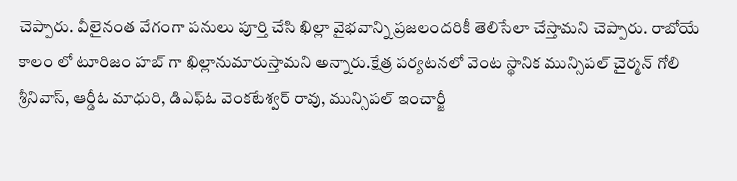చెప్పారు. వీలైనంత వేగంగా పనులు పూర్తి చేసి ఖిల్లా వైభవాన్ని ప్రజలందరికీ తెలిసేలా చేస్తామని చెప్పారు. రాబోయే కాలం లో టూరిజం హబ్ గా ఖిల్లానుమారుస్తామని అన్నారు.క్షేత్ర పర్యటనలో వెంట స్థానిక మున్సిపల్ చైర్మన్ గోలి శ్రీనివాస్, ఆర్డీఓ మాధురి, డిఎఫ్ఓ వెంకటేశ్వర్ రావు, మున్సిపల్ ఇంచార్జీ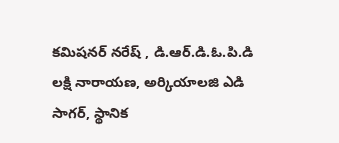కమిషనర్ నరేష్ , డి.ఆర్.డి.ఓ.పి.డి లక్షి నారాయణ, అర్కియాలజి ఎడి సాగర్, స్థానిక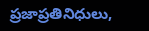ప్రజాప్రతినిధులు,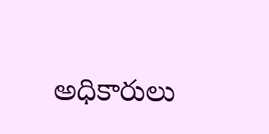అధికారులు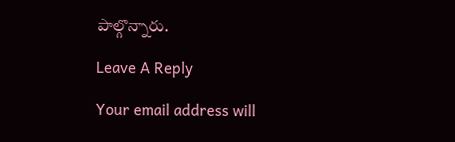పాల్గొన్నారు.

Leave A Reply

Your email address will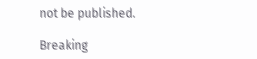not be published.

Breaking